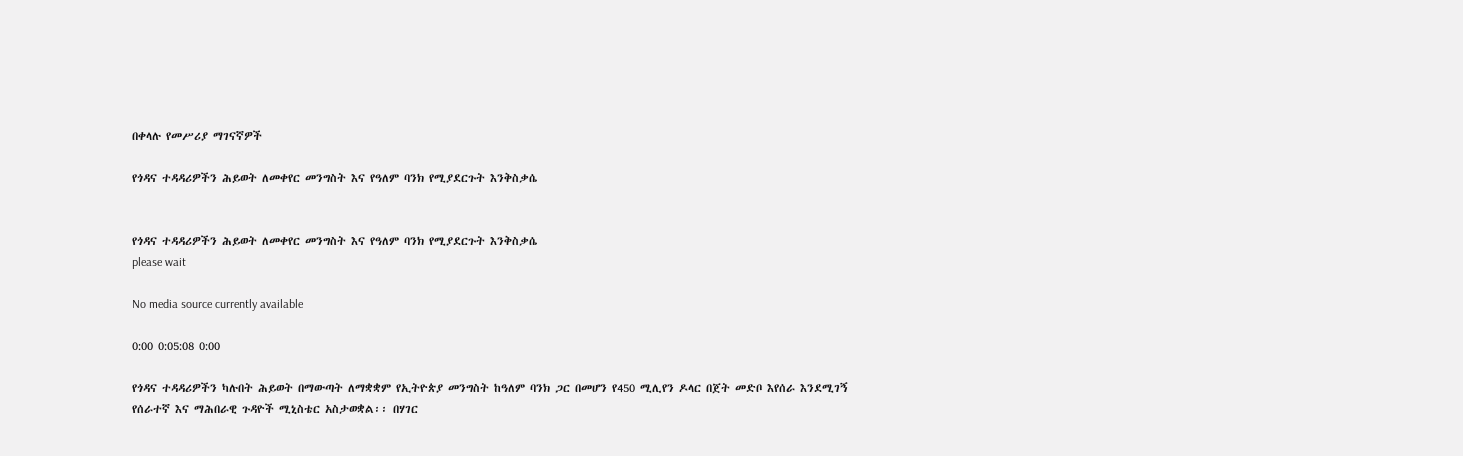በቀላሉ የመሥሪያ ማገናኛዎች

የጎዳና ተዳዳሪዎችን ሕይወት ለመቀየር መንግስት እና የዓለም ባንክ የሚያደርጉት እንቅስቃሴ


የጎዳና ተዳዳሪዎችን ሕይወት ለመቀየር መንግስት እና የዓለም ባንክ የሚያደርጉት እንቅስቃሴ
please wait

No media source currently available

0:00 0:05:08 0:00

የጎዳና ተዳዳሪዎችን ካሉበት ሕይወት በማውጣት ለማቋቋም የኢትዮጵያ መንግስት ከዓለም ባንክ ጋር በመሆን የ450 ሚሊየን ዶላር በጀት መድቦ እየሰራ እንደሚገኝ የሰራተኛ እና ማሕበራዊ ጉዳዮች ሚኒስቴር አስታወቋል፡፡ በሃገር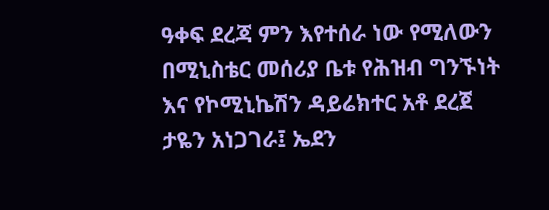ዓቀፍ ደረጃ ምን እየተሰራ ነው የሚለውን በሚኒስቴር መሰሪያ ቤቱ የሕዝብ ግንኙነት እና የኮሚኒኬሽን ዳይሬክተር አቶ ደረጀ ታዬን አነጋገራ፤ ኤደን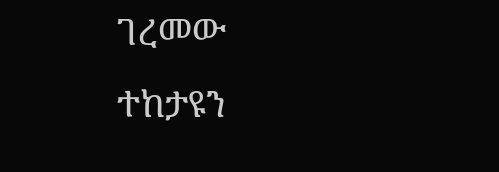ገረመው ተከታዩን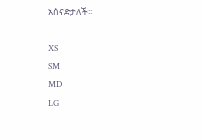አሰናድታለች፡፡

XS
SM
MD
LG